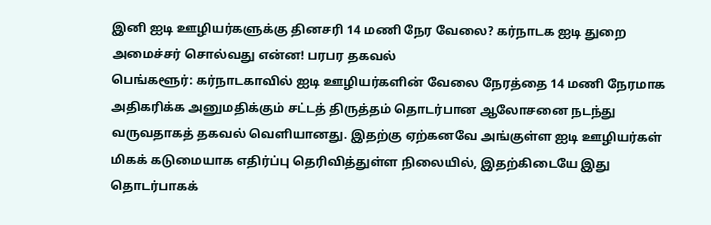இனி ஐடி ஊழியர்களுக்கு தினசரி 14 மணி நேர வேலை? கர்நாடக ஐடி துறை அமைச்சர் சொல்வது என்ன! பரபர தகவல்
பெங்களூர்: கர்நாடகாவில் ஐடி ஊழியர்களின் வேலை நேரத்தை 14 மணி நேரமாக அதிகரிக்க அனுமதிக்கும் சட்டத் திருத்தம் தொடர்பான ஆலோசனை நடந்து வருவதாகத் தகவல் வெளியானது. இதற்கு ஏற்கனவே அங்குள்ள ஐடி ஊழியர்கள் மிகக் கடுமையாக எதிர்ப்பு தெரிவித்துள்ள நிலையில், இதற்கிடையே இது தொடர்பாகக்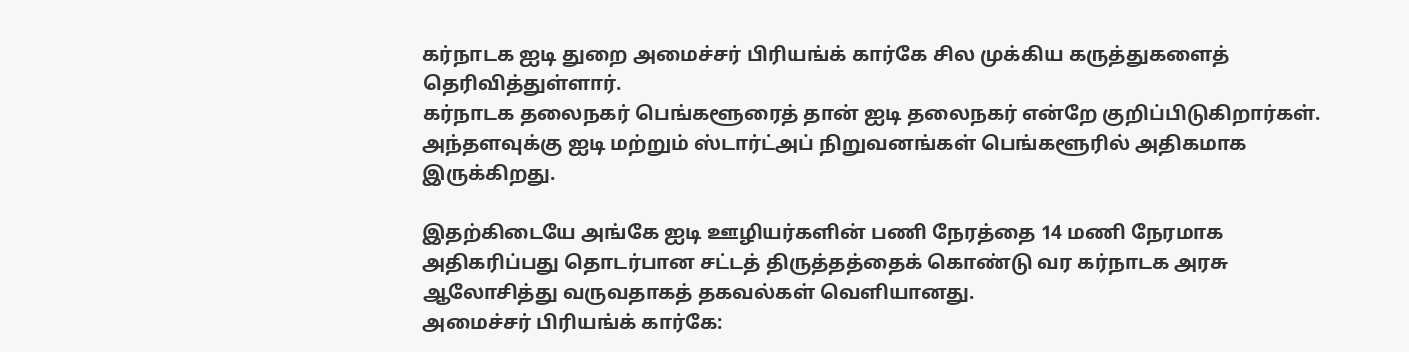கர்நாடக ஐடி துறை அமைச்சர் பிரியங்க் கார்கே சில முக்கிய கருத்துகளைத் தெரிவித்துள்ளார்.
கர்நாடக தலைநகர் பெங்களூரைத் தான் ஐடி தலைநகர் என்றே குறிப்பிடுகிறார்கள். அந்தளவுக்கு ஐடி மற்றும் ஸ்டார்ட்அப் நிறுவனங்கள் பெங்களூரில் அதிகமாக இருக்கிறது.

இதற்கிடையே அங்கே ஐடி ஊழியர்களின் பணி நேரத்தை 14 மணி நேரமாக அதிகரிப்பது தொடர்பான சட்டத் திருத்தத்தைக் கொண்டு வர கர்நாடக அரசு ஆலோசித்து வருவதாகத் தகவல்கள் வெளியானது.
அமைச்சர் பிரியங்க் கார்கே: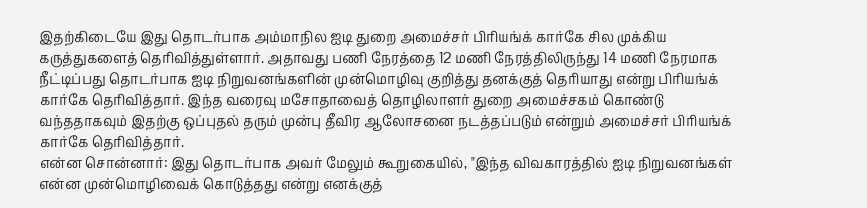இதற்கிடையே இது தொடர்பாக அம்மாநில ஐடி துறை அமைச்சர் பிரியங்க் கார்கே சில முக்கிய கருத்துகளைத் தெரிவித்துள்ளார். அதாவது பணி நேரத்தை 12 மணி நேரத்திலிருந்து 14 மணி நேரமாக நீட்டிப்பது தொடர்பாக ஐடி நிறுவனங்களின் முன்மொழிவு குறித்து தனக்குத் தெரியாது என்று பிரியங்க் கார்கே தெரிவித்தார். இந்த வரைவு மசோதாவைத் தொழிலாளர் துறை அமைச்சகம் கொண்டு வந்ததாகவும் இதற்கு ஒப்புதல் தரும் முன்பு தீவிர ஆலோசனை நடத்தப்படும் என்றும் அமைச்சர் பிரியங்க் கார்கே தெரிவித்தார்.
என்ன சொன்னார்: இது தொடர்பாக அவர் மேலும் கூறுகையில், "இந்த விவகாரத்தில் ஐடி நிறுவனங்கள் என்ன முன்மொழிவைக் கொடுத்தது என்று எனக்குத்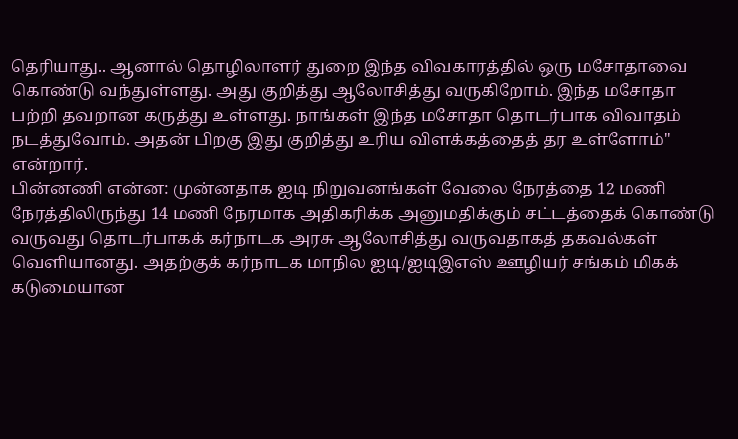தெரியாது.. ஆனால் தொழிலாளர் துறை இந்த விவகாரத்தில் ஒரு மசோதாவை கொண்டு வந்துள்ளது. அது குறித்து ஆலோசித்து வருகிறோம். இந்த மசோதா பற்றி தவறான கருத்து உள்ளது. நாங்கள் இந்த மசோதா தொடர்பாக விவாதம் நடத்துவோம். அதன் பிறகு இது குறித்து உரிய விளக்கத்தைத் தர உள்ளோம்" என்றார்.
பின்னணி என்ன: முன்னதாக ஐடி நிறுவனங்கள் வேலை நேரத்தை 12 மணி நேரத்திலிருந்து 14 மணி நேரமாக அதிகரிக்க அனுமதிக்கும் சட்டத்தைக் கொண்டு வருவது தொடர்பாகக் கர்நாடக அரசு ஆலோசித்து வருவதாகத் தகவல்கள் வெளியானது. அதற்குக் கர்நாடக மாநில ஐடி/ஐடிஇஎஸ் ஊழியர் சங்கம் மிகக் கடுமையான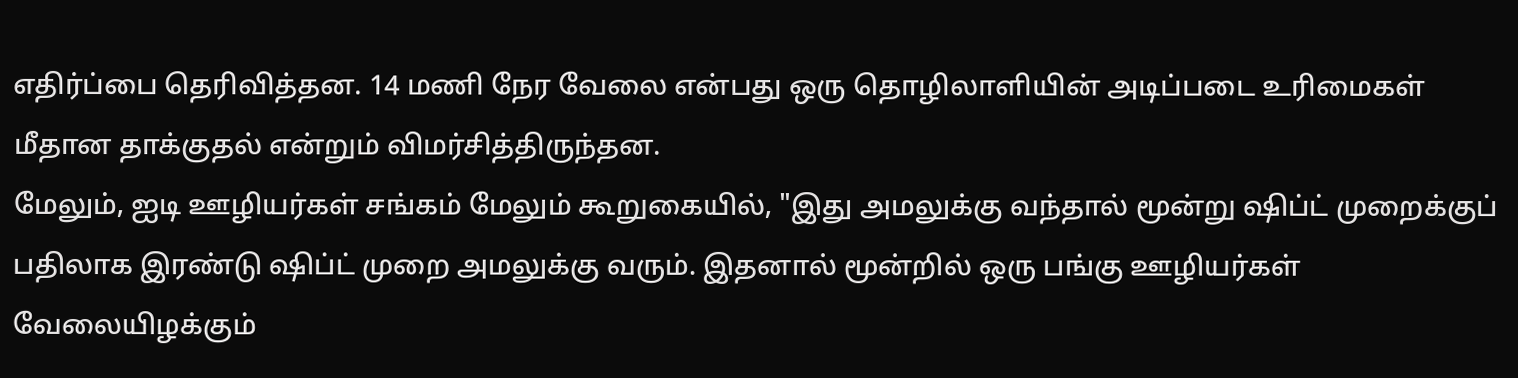எதிர்ப்பை தெரிவித்தன. 14 மணி நேர வேலை என்பது ஒரு தொழிலாளியின் அடிப்படை உரிமைகள் மீதான தாக்குதல் என்றும் விமர்சித்திருந்தன.
மேலும், ஐடி ஊழியர்கள் சங்கம் மேலும் கூறுகையில், "இது அமலுக்கு வந்தால் மூன்று ஷிப்ட் முறைக்குப் பதிலாக இரண்டு ஷிப்ட் முறை அமலுக்கு வரும். இதனால் மூன்றில் ஒரு பங்கு ஊழியர்கள் வேலையிழக்கும்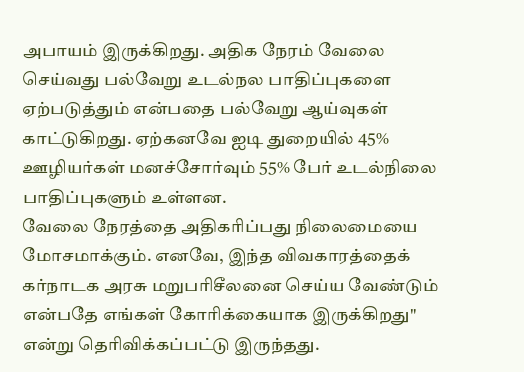அபாயம் இருக்கிறது. அதிக நேரம் வேலை செய்வது பல்வேறு உடல்நல பாதிப்புகளை ஏற்படுத்தும் என்பதை பல்வேறு ஆய்வுகள் காட்டுகிறது. ஏற்கனவே ஐடி துறையில் 45% ஊழியர்கள் மனச்சோர்வும் 55% பேர் உடல்நிலை பாதிப்புகளும் உள்ளன.
வேலை நேரத்தை அதிகரிப்பது நிலைமையை மோசமாக்கும். எனவே, இந்த விவகாரத்தைக் கர்நாடக அரசு மறுபரிசீலனை செய்ய வேண்டும் என்பதே எங்கள் கோரிக்கையாக இருக்கிறது" என்று தெரிவிக்கப்பட்டு இருந்தது.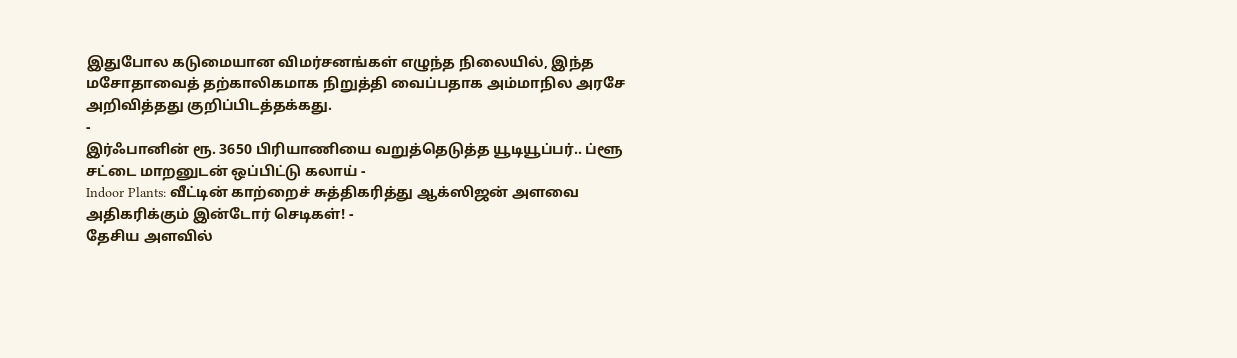இதுபோல கடுமையான விமர்சனங்கள் எழுந்த நிலையில், இந்த மசோதாவைத் தற்காலிகமாக நிறுத்தி வைப்பதாக அம்மாநில அரசே அறிவித்தது குறிப்பிடத்தக்கது.
-
இர்ஃபானின் ரூ. 3650 பிரியாணியை வறுத்தெடுத்த யூடியூப்பர்.. ப்ளூ சட்டை மாறனுடன் ஒப்பிட்டு கலாய் -
Indoor Plants: வீட்டின் காற்றைச் சுத்திகரித்து ஆக்ஸிஜன் அளவை அதிகரிக்கும் இன்டோர் செடிகள்! -
தேசிய அளவில்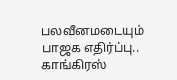பலவீனமடையும் பாஜக எதிர்ப்பு.. காங்கிரஸ்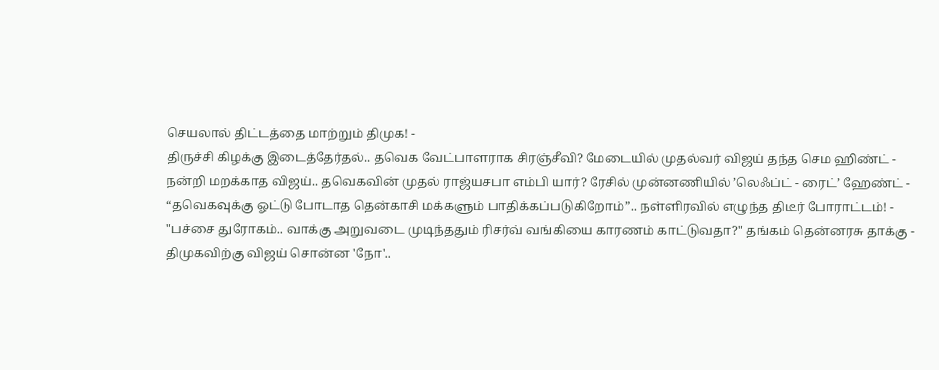செயலால் திட்டத்தை மாற்றும் திமுக! -
திருச்சி கிழக்கு இடைத்தேர்தல்.. தவெக வேட்பாளராக சிரஞ்சீவி? மேடையில் முதல்வர் விஜய் தந்த செம ஹிண்ட் -
நன்றி மறக்காத விஜய்.. தவெகவின் முதல் ராஜ்யசபா எம்பி யார்? ரேசில் முன்னணியில் ’லெஃப்ட் - ரைட்’ ஹேண்ட் -
“தவெகவுக்கு ஓட்டு போடாத தென்காசி மக்களும் பாதிக்கப்படுகிறோம்”.. நள்ளிரவில் எழுந்த திடீர் போராட்டம்! -
"பச்சை துரோகம்.. வாக்கு அறுவடை முடிந்ததும் ரிசர்வ் வங்கியை காரணம் காட்டுவதா?" தங்கம் தென்னரசு தாக்கு -
திமுகவிற்கு விஜய் சொன்ன 'நோ'..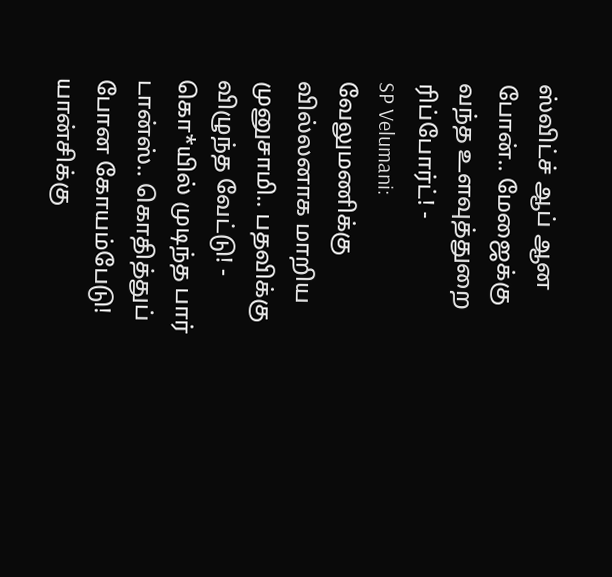ஸ்விட்ச் ஆப் ஆன போன்.. மேஜைக்கு வந்த உளவுத்துறை ரிப்போர்ட்! -
SP Velumani: வேலுமணிக்கு வில்லனாக மாறிய முனுசாமி.. பதவிக்கு விழுந்த வேட்டு! -
கொ*யில் முடிந்த பார் டான்ஸ்.. கொதித்துப் போன கோயம்பேடு! யான்சிக்கு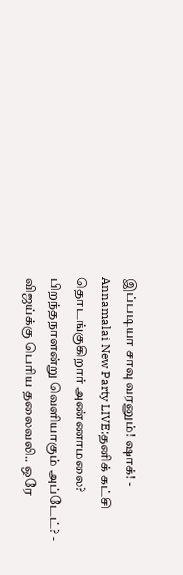இப்படியா சாவு வரனும்! ஷாக்! -
Annamalai New Party LIVE:தனிக் கட்சி தொடங்குகிறார் அண்ணாமலை? பிறந்தநாளன்று வெளியாகும் அப்டேட்? -
விஜய்க்கு பெரிய தலைவலி.. ஒரே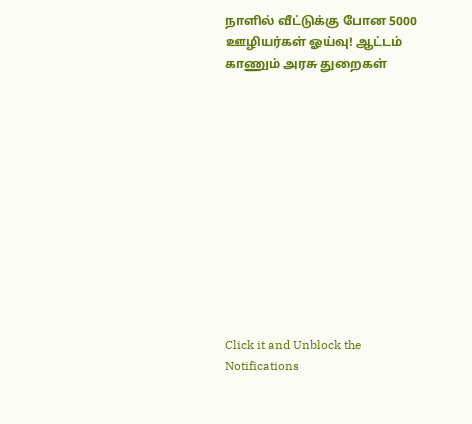நாளில் வீட்டுக்கு போன 5000 ஊழியர்கள் ஓய்வு! ஆட்டம் காணும் அரசு துறைகள்












Click it and Unblock the Notifications